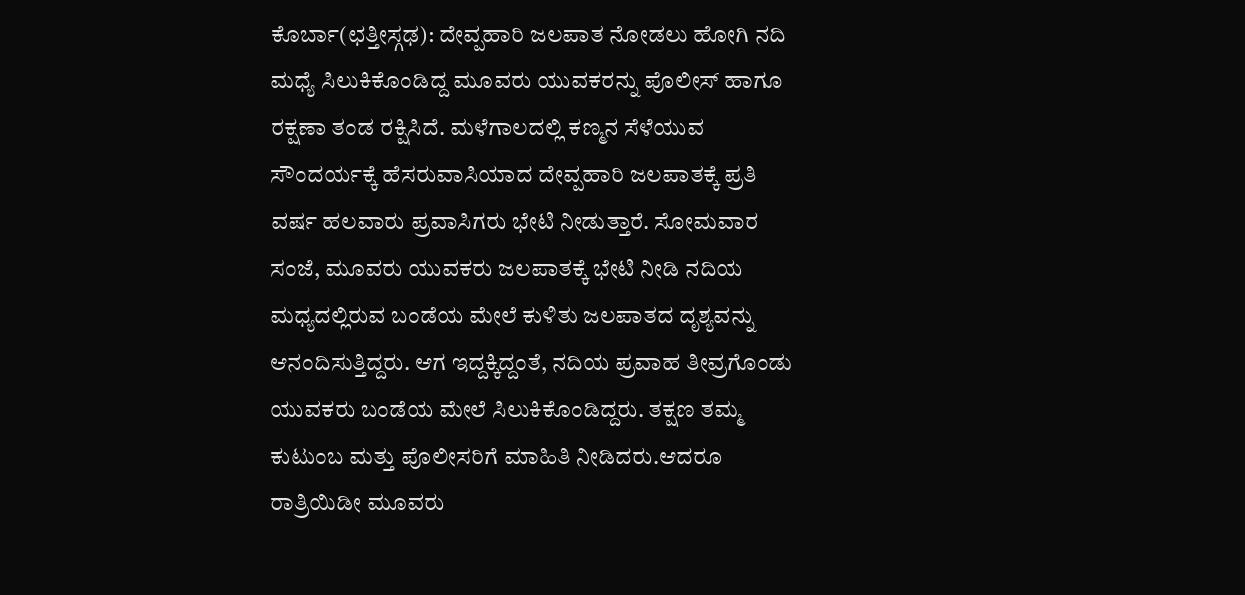ಕೊರ್ಬಾ(ಛತ್ತೀಸ್ಗಢ): ದೇವ್ಪಹಾರಿ ಜಲಪಾತ ನೋಡಲು ಹೋಗಿ ನದಿ ಮಧ್ಯೆ ಸಿಲುಕಿಕೊಂಡಿದ್ದ ಮೂವರು ಯುವಕರನ್ನು ಪೊಲೀಸ್ ಹಾಗೂ ರಕ್ಷಣಾ ತಂಡ ರಕ್ಷಿಸಿದೆ. ಮಳೆಗಾಲದಲ್ಲಿ ಕಣ್ಮನ ಸೆಳೆಯುವ ಸೌಂದರ್ಯಕ್ಕೆ ಹೆಸರುವಾಸಿಯಾದ ದೇವ್ಪಹಾರಿ ಜಲಪಾತಕ್ಕೆ ಪ್ರತಿ ವರ್ಷ ಹಲವಾರು ಪ್ರವಾಸಿಗರು ಭೇಟಿ ನೀಡುತ್ತಾರೆ. ಸೋಮವಾರ ಸಂಜೆ, ಮೂವರು ಯುವಕರು ಜಲಪಾತಕ್ಕೆ ಭೇಟಿ ನೀಡಿ ನದಿಯ ಮಧ್ಯದಲ್ಲಿರುವ ಬಂಡೆಯ ಮೇಲೆ ಕುಳಿತು ಜಲಪಾತದ ದೃಶ್ಯವನ್ನು ಆನಂದಿಸುತ್ತಿದ್ದರು. ಆಗ ಇದ್ದಕ್ಕಿದ್ದಂತೆ, ನದಿಯ ಪ್ರವಾಹ ತೀವ್ರಗೊಂಡು ಯುವಕರು ಬಂಡೆಯ ಮೇಲೆ ಸಿಲುಕಿಕೊಂಡಿದ್ದರು. ತಕ್ಷಣ ತಮ್ಮ ಕುಟುಂಬ ಮತ್ತು ಪೊಲೀಸರಿಗೆ ಮಾಹಿತಿ ನೀಡಿದರು.ಆದರೂ ರಾತ್ರಿಯಿಡೀ ಮೂವರು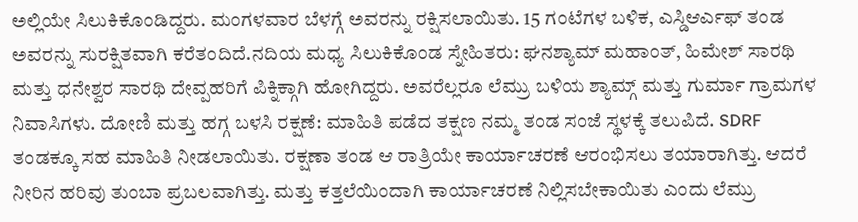ಅಲ್ಲಿಯೇ ಸಿಲುಕಿಕೊಂಡಿದ್ದರು. ಮಂಗಳವಾರ ಬೆಳಗ್ಗೆ ಅವರನ್ನು ರಕ್ಷಿಸಲಾಯಿತು. 15 ಗಂಟೆಗಳ ಬಳಿಕ, ಎಸ್ಡಿಆರ್ಎಫ್ ತಂಡ ಅವರನ್ನು ಸುರಕ್ಷಿತವಾಗಿ ಕರೆತಂದಿದೆ.ನದಿಯ ಮಧ್ಯ ಸಿಲುಕಿಕೊಂಡ ಸ್ನೇಹಿತರು: ಘನಶ್ಯಾಮ್ ಮಹಾಂತ್, ಹಿಮೇಶ್ ಸಾರಥಿ ಮತ್ತು ಧನೇಶ್ವರ ಸಾರಥಿ ದೇವ್ಪಹರಿಗೆ ಪಿಕ್ನಿಕ್ಗಾಗಿ ಹೋಗಿದ್ದರು. ಅವರೆಲ್ಲರೂ ಲೆಮ್ರು ಬಳಿಯ ಶ್ಯಾಮ್ಗ್ ಮತ್ತು ಗುರ್ಮಾ ಗ್ರಾಮಗಳ ನಿವಾಸಿಗಳು. ದೋಣಿ ಮತ್ತು ಹಗ್ಗ ಬಳಸಿ ರಕ್ಷಣೆ: ಮಾಹಿತಿ ಪಡೆದ ತಕ್ಷಣ ನಮ್ಮ ತಂಡ ಸಂಜೆ ಸ್ಥಳಕ್ಕೆ ತಲುಪಿದೆ. SDRF ತಂಡಕ್ಕೂ ಸಹ ಮಾಹಿತಿ ನೀಡಲಾಯಿತು. ರಕ್ಷಣಾ ತಂಡ ಆ ರಾತ್ರಿಯೇ ಕಾರ್ಯಾಚರಣೆ ಆರಂಭಿಸಲು ತಯಾರಾಗಿತ್ತು. ಆದರೆ ನೀರಿನ ಹರಿವು ತುಂಬಾ ಪ್ರಬಲವಾಗಿತ್ತು. ಮತ್ತು ಕತ್ತಲೆಯಿಂದಾಗಿ ಕಾರ್ಯಾಚರಣೆ ನಿಲ್ಲಿಸಬೇಕಾಯಿತು ಎಂದು ಲೆಮ್ರು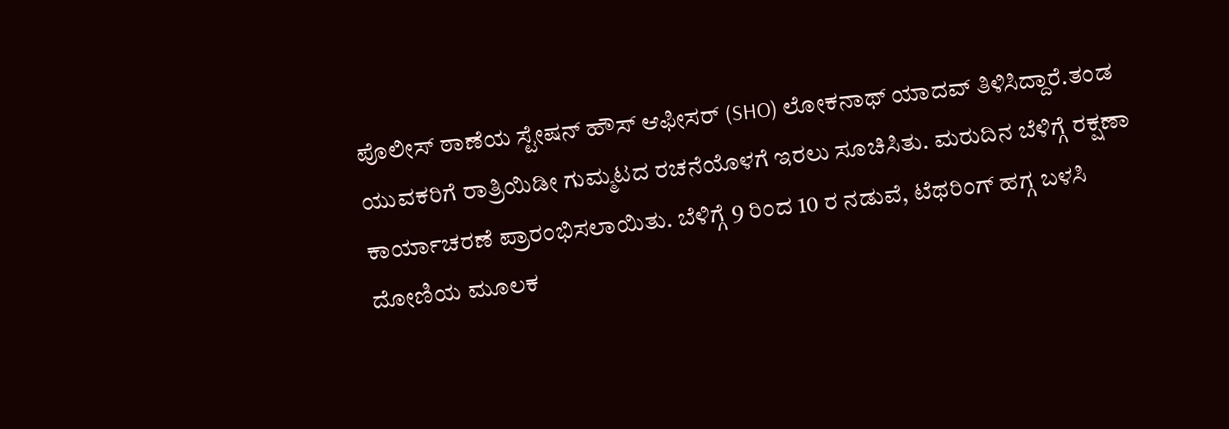ಪೊಲೀಸ್ ಠಾಣೆಯ ಸ್ಟೇಷನ್ ಹೌಸ್ ಆಫೀಸರ್ (SHO) ಲೋಕನಾಥ್ ಯಾದವ್ ತಿಳಿಸಿದ್ದಾರೆ.ತಂಡ ಯುವಕರಿಗೆ ರಾತ್ರಿಯಿಡೀ ಗುಮ್ಮಟದ ರಚನೆಯೊಳಗೆ ಇರಲು ಸೂಚಿಸಿತು. ಮರುದಿನ ಬೆಳಿಗ್ಗೆ ರಕ್ಷಣಾ ಕಾರ್ಯಾಚರಣೆ ಪ್ರಾರಂಭಿಸಲಾಯಿತು. ಬೆಳಿಗ್ಗೆ 9 ರಿಂದ 10 ರ ನಡುವೆ, ಟೆಥರಿಂಗ್ ಹಗ್ಗ ಬಳಸಿ ದೋಣಿಯ ಮೂಲಕ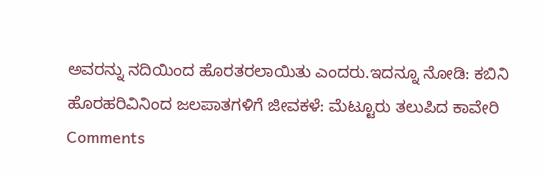ಅವರನ್ನು ನದಿಯಿಂದ ಹೊರತರಲಾಯಿತು ಎಂದರು.ಇದನ್ನೂ ನೋಡಿ: ಕಬಿನಿ ಹೊರಹರಿವಿನಿಂದ ಜಲಪಾತಗಳಿಗೆ ಜೀವಕಳೆ: ಮೆಟ್ಟೂರು ತಲುಪಿದ ಕಾವೇರಿ
Comments